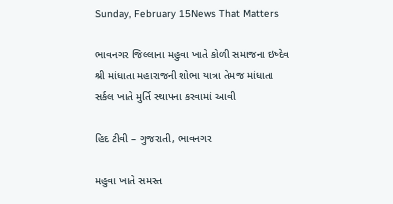Sunday, February 15News That Matters

ભાવનગર જિલ્લાના મહુવા ખાતે કોળી સમાજના ઇષ્દેવ શ્રી માંધાતા મહારાજની શોભા યાત્રા તેમજ માંધાતા સર્કલ ખાતે મુર્તિ સ્થાપના કરવામાં આવી

હિદ ટીવી – ગુજરાતી, ભાવનગર

મહુવા ખાતે સમસ્ત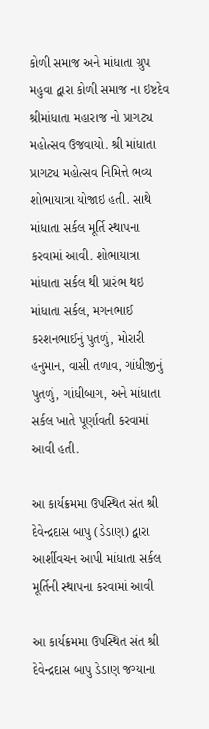કોળી સમાજ અને માંધાતા ગ્રુપ મહુવા દ્વારા કોળી સમાજ ના ઇષ્ટદેવ શ્રીમાંધાતા મહારાજ નો પ્રાગટ્ય મહોત્સવ ઉજવાયો. શ્રી માંધાતા પ્રાગટ્ય મહોત્સવ નિમિત્તે ભવ્ય શોભાયાત્રા યોજાઇ હતી. સાથે માંધાતા સર્કલ મૂર્તિ સ્થાપના કરવામાં આવી. શોભાયાત્રા માંધાતા સર્કલ થી પ્રારંભ થઇ માંધાતા સર્કલ, મગનભાઈ કરશનભાઈનું પુતળું, મોરારી હનુમાન, વાસી તળાવ, ગાંધીજીનું પુતળું, ગાંધીબાગ, અને માંધાતા સર્કલ ખાતે પૂર્ણાવતી કરવામાં આવી હતી.

આ કાર્યક્રમમા ઉપસ્થિત સંત શ્રી દેવેન્દ્રદાસ બાપુ (ડેડાણ) દ્વારા આર્શીવચન આપી માંધાતા સર્કલ મૂર્તિની સ્થાપના કરવામાં આવી

આ કાર્યક્રમમા ઉપસ્થિત સંત શ્રી દેવેન્દ્રદાસ બાપુ ડેડાણ જગ્યાના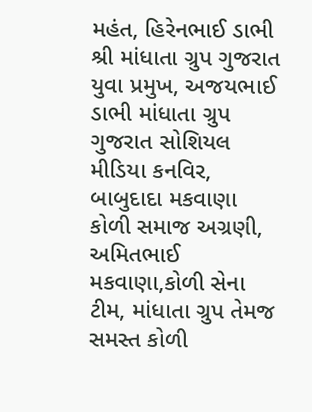મહંત, હિરેનભાઈ ડાભી શ્રી માંધાતા ગ્રુપ ગુજરાત યુવા પ્રમુખ, અજયભાઈ ડાભી માંધાતા ગ્રુપ ગુજરાત સોશિયલ મીડિયા કનવિર, બાબુદાદા મકવાણા કોળી સમાજ અગ્રણી, અમિતભાઈ મકવાણા,કોળી સેના ટીમ, માંધાતા ગ્રુપ તેમજ સમસ્ત કોળી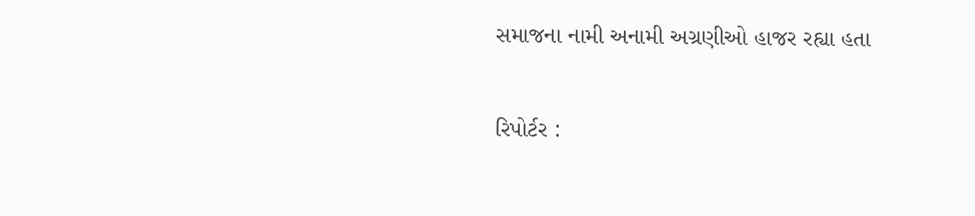સમાજના નામી અનામી અગ્રણીઓ હાજર રહ્યા હતા

રિપોર્ટર :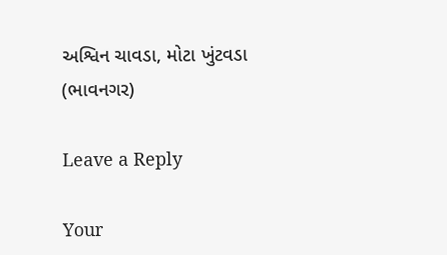અશ્વિન ચાવડા, મોટા ખુંટવડા (ભાવનગર)

Leave a Reply

Your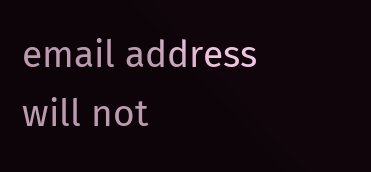email address will not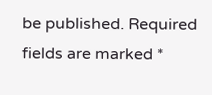be published. Required fields are marked *